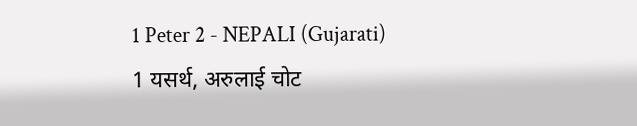1 Peter 2 - NEPALI (Gujarati)
1 यसर्थ, अरुलाई चोट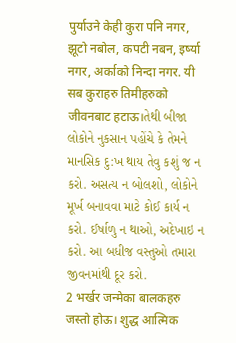पुर्याउने केही कुरा पनि नगर, झूटो नबोल, कपटी नबन, इर्ष्या नगर, अर्काको निन्दा नगर. यी सब कुराहरु तिमीहरुको जीवनबाट हटाऊ।તેથી બીજા લોકોને નુકસાન પહોંચે કે તેમને માનસિક દુ:ખ થાય તેવુ કશું જ ન કરો. અસત્ય ન બોલશો, લોકોને મૂર્ખ બનાવવા માટે કોઈ કાર્ય ન કરો. ઈર્ષાળુ ન થાઓ, અદેખાઇ ન કરો. આ બધીજ વસ્તુઓ તમારા જીવનમાંથી દૂર કરો.
2 भर्खर जन्मेका बालकहरु जस्तो होऊ। शुद्ध आत्मिक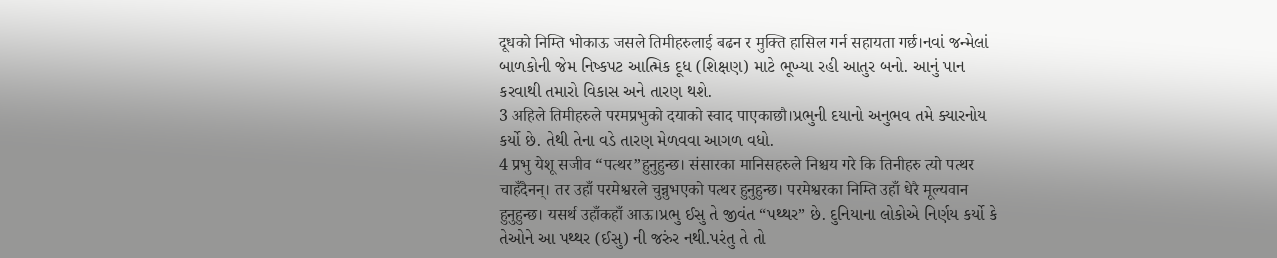दूधको निम्ति भोकाऊ जसले तिमीहरुलाई बढन र मुक्ति हासिल गर्न सहायता गर्छ।નવાં જન્મેલાં બાળકોની જેમ નિષ્કપટ આત્મિક દૂધ (શિક્ષણ) માટે ભૂખ્યા રહી આતુર બનો. આનું પાન કરવાથી તમારો વિકાસ અને તારણ થશે.
3 अहिले तिमीहरुले परमप्रभुको दयाको स्वाद पाएकाछौ।પ્રભુની દયાનો અનુભવ તમે ક્યારનોય કર્યો છે. તેથી તેના વડે તારણ મેળવવા આગળ વધો.
4 प्रभु येशू सजीव “पत्थर”हुनुहुन्छ। संसारका मानिसहरुले निश्चय गरे कि तिनीहरु त्यो पत्थर चाहँदैनन्। तर उहाँ परमेश्वरले चुन्नुभएको पत्थर हुनुहुन्छ। परमेश्वरका निम्ति उहाँ धेरै मूल्यवान हुनुहुन्छ। यसर्थ उहाँकहाँ आऊ।પ્રભુ ઈસુ તે જીવંત “પથ્થર” છે. દુનિયાના લોકોએ નિર્ણય કર્યો કે તેઓને આ પથ્થર (ઈસુ) ની જરુંર નથી.પરંતુ તે તો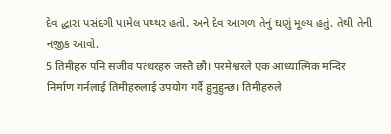દેવ દ્ધારા પસંદગી પામેલ પથ્થર હતો. અને દેવ આગળ તેનું ઘણું મૂલ્ય હતું. તેથી તેની નજીક આવો.
5 तिमीहरु पनि सजीव पत्थरहरु जस्तै छौ। परमेश्वरले एक आध्यात्मिक मन्दिर निर्माण गर्नलाई तिमीहरुलाई उपयोग गर्दै हुनुहुन्छ। तिमीहरुले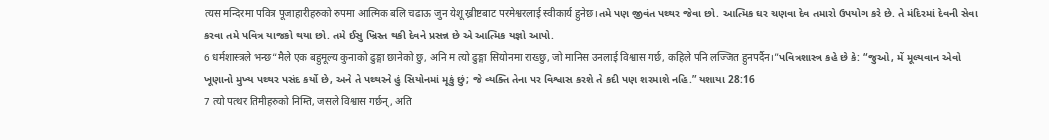त्यस मन्दिरमा पवित्र पूजाहारीहरुको रुपमा आत्मिक बलि चढाऊ जुन येशू ख्रीष्टबाट परमेश्वरलाई स्वीकार्य हुनेछ।તમે પણ જીવંત પથ્થર જેવા છો. આત્મિક ઘર ચણવા દેવ તમારો ઉપયોગ કરે છે. તે મંદિરમાં દેવની સેવા કરવા તમે પવિત્ર યાજકો થયા છો. તમે ઈસુ ખ્રિસ્ત થકી દેવને પ્રસન્ન છે એ આત્મિક યજ્ઞો આપો.
6 धर्मशास्त्रले भन्छ“मैले एक बहुमूल्य कुनाको ढुङ्गा छानेको छु, अनि म त्यो ढुङ्गा सियोनमा राख्छु, जो मानिस उनलाई विश्वास गर्छ, कहिले पनि लज्जित हुनपर्दैन।”પવિત્રશાસ્ત્ર કહે છે કે: “જુઓ, મેં મૂલ્યવાન એવો ખૂણાનો મુખ્ય પથ્થર પસંદ કર્યો છે, અને તે પથ્થરને હું સિયોનમાં મૂકું છું; જે વ્યક્તિ તેના પર વિશ્વાસ કરશે તે કદી પણ શરમાશે નહિ.” યશાયા 28:16
7 त्यो पत्थर तिमीहरुको निम्ति, जसले विश्वास गर्छन्, अति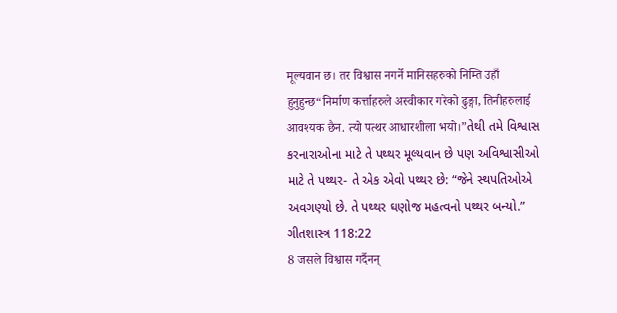मूल्यवान छ। तर विश्वास नगर्ने मानिसहरुको निम्ति उहाँ हुनुहुन्छ“निर्माण कर्त्ताहरुले अस्वीकार गरेको ढुङ्गा, तिनीहरुलाई आवश्यक छैन. त्यो पत्थर आधारशीला भयो।”તેથી તમે વિશ્વાસ કરનારાઓના માટે તે પથ્થર મૂલ્યવાન છે પણ અવિશ્વાસીઓ માટે તે પથ્થર- તે એક એવો પથ્થર છે: “જેને સ્થપતિઓએ અવગણ્યો છે. તે પથ્થર ઘણોજ મહત્વનો પથ્થર બન્યો.” ગીતશાસ્ત્ર 118:22
8 जसले विश्वास गर्दैनन्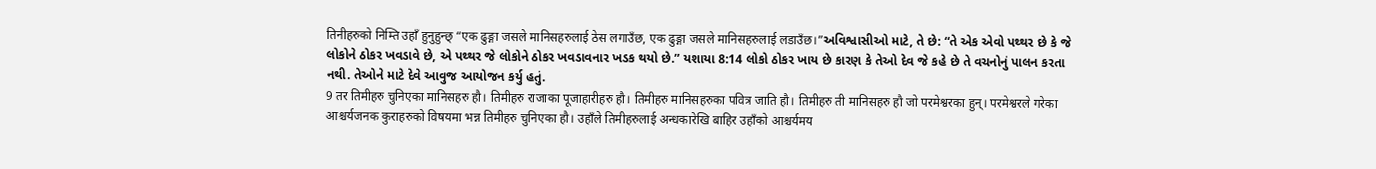तिनीहरुको निम्ति उहाँ हुनुहुन्छ् “एक ढुङ्गा जसले मानिसहरुलाई ठेस लगाउँछ, एक ढुङ्गा जसले मानिसहरुलाई लडाउँछ।”અવિશ્વાસીઓ માટે, તે છે: “તે એક એવો પથ્થર છે કે જે લોકોને ઠોકર ખવડાવે છે, એ પથ્થર જે લોકોને ઠોકર ખવડાવનાર ખડક થયો છે.” યશાયા 8:14 લોકો ઠોકર ખાય છે કારણ કે તેઓ દેવ જે કહે છે તે વચનોનું પાલન કરતા નથી. તેઓને માટે દેવે આવુજ આયોજન કર્યુ હતું.
9 तर तिमीहरु चुनिएका मानिसहरु हौ। तिमीहरु राजाका पूजाहारीहरु हौ। तिमीहरु मानिसहरुका पवित्र जाति हौ। तिमीहरु ती मानिसहरु हौ जो परमेश्वरका हुन्। परमेश्वरले गरेका आश्चर्यजनक कुराहरुको विषयमा भन्न तिमीहरु चुनिएका हौ। उहाँले तिमीहरुलाई अन्धकारेखि बाहिर उहाँको आश्चर्यमय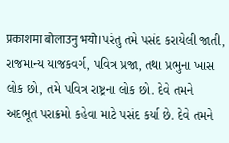प्रकाशमा बोलाउनु भयो।પરંતુ તમે પસંદ કરાયેલી જાતી, રાજમાન્ય યાજકવર્ગ, પવિત્ર પ્રજા, તથા પ્રભુના ખાસ લોક છો, તમે પવિત્ર રાષ્ટ્રના લોક છો. દેવે તમને અદભૂત પરાક્રમો કહેવા માટે પસંદ કર્યા છે. દેવે તમને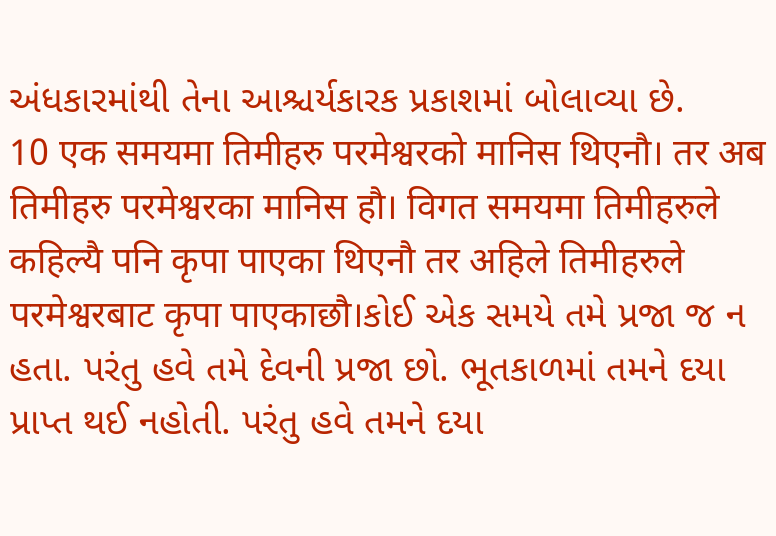અંધકારમાંથી તેના આશ્ચર્યકારક પ્રકાશમાં બોલાવ્યા છે.
10 एक समयमा तिमीहरु परमेश्वरको मानिस थिएनौ। तर अब तिमीहरु परमेश्वरका मानिस हौ। विगत समयमा तिमीहरुले कहिल्यै पनि कृपा पाएका थिएनौ तर अहिले तिमीहरुले परमेश्वरबाट कृपा पाएकाछौ।કોઈ એક સમયે તમે પ્રજા જ ન હતા. પરંતુ હવે તમે દેવની પ્રજા છો. ભૂતકાળમાં તમને દયા પ્રાપ્ત થઈ નહોતી. પરંતુ હવે તમને દયા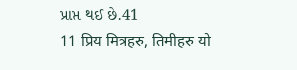પ્રાપ્ત થઈ છે.41
11 प्रिय मित्रहरु, तिमीहरु यो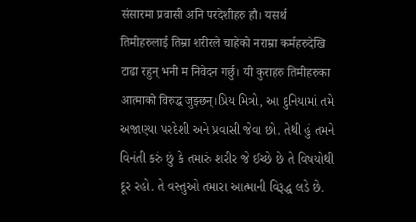संसारमा प्रवासी अनि परदेशीहरु हौ। यसर्थ तिमीहरुलाई तिम्रा शरीरले चाहेको नराम्रा कर्महरुदेखि टाढा रहुन् भनी म निवेदन गर्छु। यी कुराहरु तिमीहरुका आत्माको विरुद्ध जुझ्छन्।પ્રિય મિત્રો, આ દુનિયામાં તમે અજાણ્યા પરદેશી અને પ્રવાસી જેવા છો. તેથી હું તમને વિનંતી કરું છું કે તમારું શરીર જે ઈચ્છે છે તે વિષયોથી દૂર રહો. તે વસ્તુઓ તમારા આત્માની વિરૂદ્ધ લડે છે.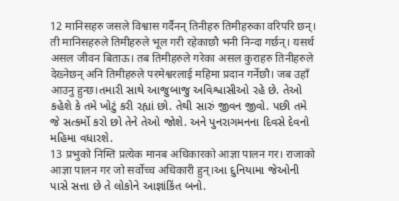12 मानिसहरु जसले विश्वास गर्दैनन् तिनीहरु तिमीहरुका वरिपरि छन्। ती मानिसहरुले तिमीहरुले भूल गरी रहेकाछौ भनी निन्दा गर्छन्। यसर्थ असल जीवन बिताऊ। तब तिमीहरुले गरेका असल कुराहरु तिनीहरुले देख्नेछन् अनि तिमीहरुले परमेश्वरलाई महिमा प्रदान गर्नेछौ। जब उहाँ आउनु हुन्छ।તમારી સાથે આજુબાજુ અવિશ્વાસીઓ રહે છે. તેઓ કહેશે કે તમે ખોટું કરી રહ્યાં છો. તેથી સારું જીવન જીવો. પછી તમે જે સત્કર્મો કરો છો તેને તેઓ જોશે. અને પુનરાગમનના દિવસે દેવનો મહિમા વધારશે.
13 प्रभुको निम्ति प्रत्येक मानब अधिकारको आज्ञा पालन गर। राजाको आज्ञा पालन गर जो सर्वोच्च अधिकारी हुन्।આ દુનિયામા જેઓની પાસે સત્તા છે તે લોકોને આજ્ઞાંકિંત બનો.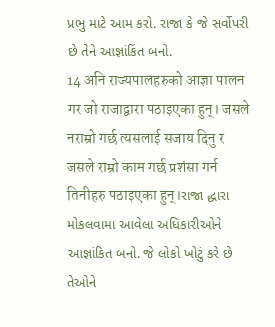પ્રભુ માટે આમ કરો. રાજા કે જે સર્વોપરી છે તેને આજ્ઞાંકિંત બનો.
14 अनि राज्यपालहरुको आज्ञा पालन गर जो राजाद्वारा पठाइएका हुन्। जसले नराम्रो गर्छ त्यसलाई सजाय दिनु र जसले राम्रो काम गर्छ प्रशंसा गर्न तिनीहरु पठाइएका हुन्।રાજા દ્ધારા મોકલવામા આવેલા અધિકારીઓને આજ્ઞાંકિત બનો. જે લોકો ખોટું કરે છે તેઓને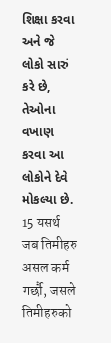શિક્ષા કરવા અને જે લોકો સારું કરે છે, તેઓના વખાણ કરવા આ લોકોને દેવે મોકલ્યા છે.
15 यसर्थ जब तिमीहरु असल कर्म गर्छौ, जसले तिमीहरुको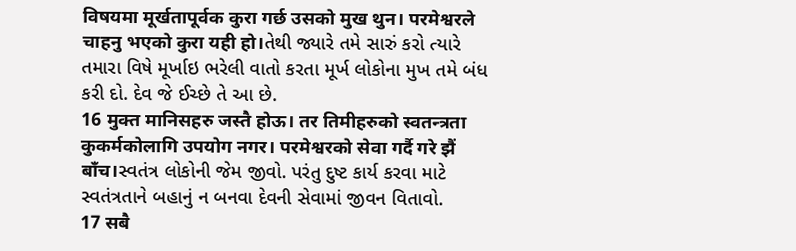विषयमा मूर्खतापूर्वक कुरा गर्छ उसको मुख थुन। परमेश्वरले चाहनु भएको कुरा यही हो।તેથી જ્યારે તમે સારું કરો ત્યારે તમારા વિષે મૂર્ખાઇ ભરેલી વાતો કરતા મૂર્ખ લોકોના મુખ તમે બંધ કરી દો. દેવ જે ઈચ્છે તે આ છે.
16 मुक्त मानिसहरु जस्तै होऊ। तर तिमीहरुको स्वतन्त्रता कुकर्मकोलागि उपयोग नगर। परमेश्वरको सेवा गर्दै गरे झैं बाँच।સ્વતંત્ર લોકોની જેમ જીવો. પરંતુ દુષ્ટ કાર્ય કરવા માટે સ્વતંત્રતાને બહાનું ન બનવા દેવની સેવામાં જીવન વિતાવો.
17 सबै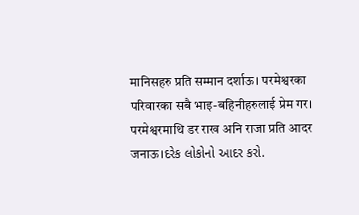मानिसहरु प्रति सम्मान दर्शाऊ। परमेश्वरका परिवारका सबै भाइ-बहिनीहरुलाई प्रेम गर। परमेश्वरमाथि डर राख अनि राजा प्रति आदर जनाऊ।દરેક લોકોનો આદર કરો.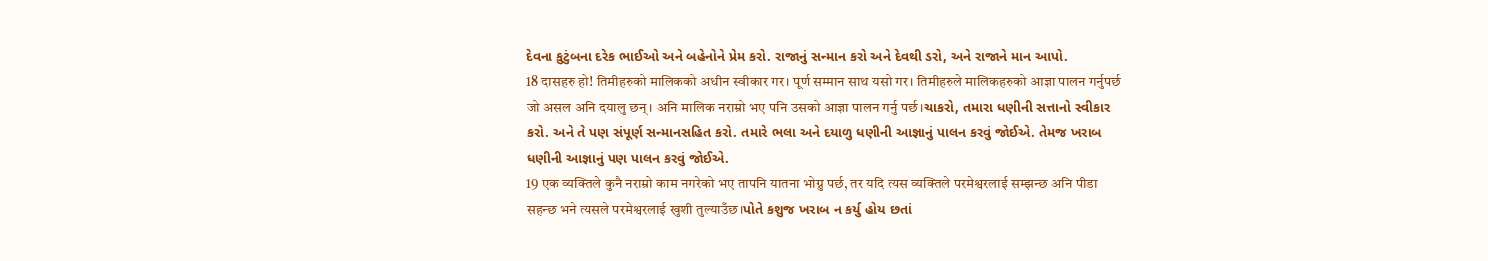દેવના કુટુંબના દરેક ભાઈઓ અને બહેનોને પ્રેમ કરો. રાજાનું સન્માન કરો અને દેવથી ડરો, અને રાજાને માન આપો.
18 दासहरु हो! तिमीहरुको मालिकको अधीन स्वीकार गर। पूर्ण सम्मान साथ यसो गर। तिमीहरुले मालिकहरुको आज्ञा पालन गर्नुपर्छ जो असल अनि दयालु छन्। अनि मालिक नराम्रो भए पनि उसको आज्ञा पालन गर्नु पर्छ।ચાકરો, તમારા ધણીની સત્તાનો સ્વીકાર કરો. અને તે પણ સંપૂર્ણ સન્માનસહિત કરો. તમારે ભલા અને દયાળુ ધણીની આજ્ઞાનું પાલન કરવું જોઈએ. તેમજ ખરાબ ધણીની આજ્ઞાનું પણ પાલન કરવું જોઈએ.
19 एक व्यक्तिले कुनै नराम्रो काम नगरेको भए तापनि यातना भोग्नु पर्छ, तर यदि त्यस व्यक्तिले परमेश्वरलाई सम्झन्छ अनि पीडा सहन्छ भने त्यसले परमेश्वरलाई खुशी तुल्याउँछ।પોતે કશુજ ખરાબ ન કર્યુ હોય છતાં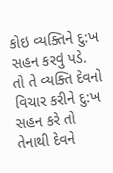કોઇ વ્યક્તિને દુ:ખ સહન કરવું પડે. તો તે વ્યક્તિ દેવનો વિચાર કરીને દુ:ખ સહન કરે તો તેનાથી દેવને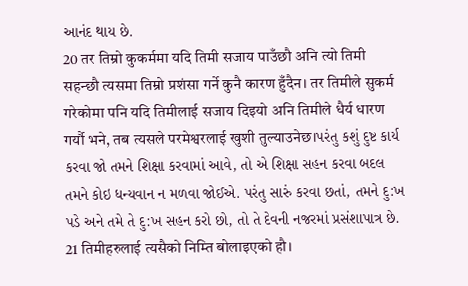આનંદ થાય છે.
20 तर तिम्रो कुकर्ममा यदि तिमी सजाय पाउँछौ अनि त्यो तिमी सहन्छौ त्यसमा तिम्रो प्रशंसा गर्ने कुनै कारण हुँदैन। तर तिमीले सुकर्म गरेकोमा पनि यदि तिमीलाई सजाय दिइयो अनि तिमीले धैर्य धारण गर्यौ भने, तब त्यसले परमेश्वरलाई खुशी तुल्याउनेछ।પરંતુ કશું દુષ્ટ કાર્ય કરવા જો તમને શિક્ષા કરવામાં આવે, તો એ શિક્ષા સહન કરવા બદલ તમને કોઇ ધન્યવાન ન મળવા જોઈએ. પરંતુ સારું કરવા છતાં, તમને દુ:ખ પડે અને તમે તે દુ:ખ સહન કરો છો, તો તે દેવની નજરમાં પ્રસંશાપાત્ર છે.
21 तिमीहरुलाई त्यसैको निम्ति बोलाइएको हौ।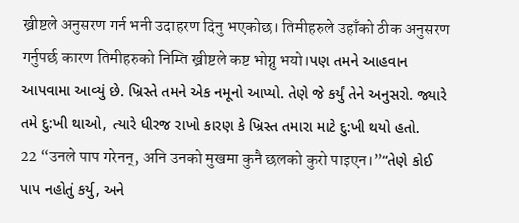ख्रीष्टले अनुसरण गर्न भनी उदाहरण दिनु भएकोछ। तिमीहरुले उहाँको ठीक अनुसरण गर्नुपर्छ कारण तिमीहरुको निम्ति ख्रीष्टले कष्ट भोग्नु भयो।પણ તમને આહવાન આપવામા આવ્યું છે. ખ્રિસ્તે તમને એક નમૂનો આપ્યો. તેણે જે કર્યું તેને અનુસરો. જ્યારે તમે દુ:ખી થાઓ, ત્યારે ધીરજ રાખો કારણ કે ખ્રિસ્ત તમારા માટે દુ:ખી થયો હતો.
22 “उनले पाप गरेनन्, अनि उनको मुखमा कुनै छलको कुरो पाइएन।”“તેણે કોઈ પાપ નહોતું કર્યુ, અને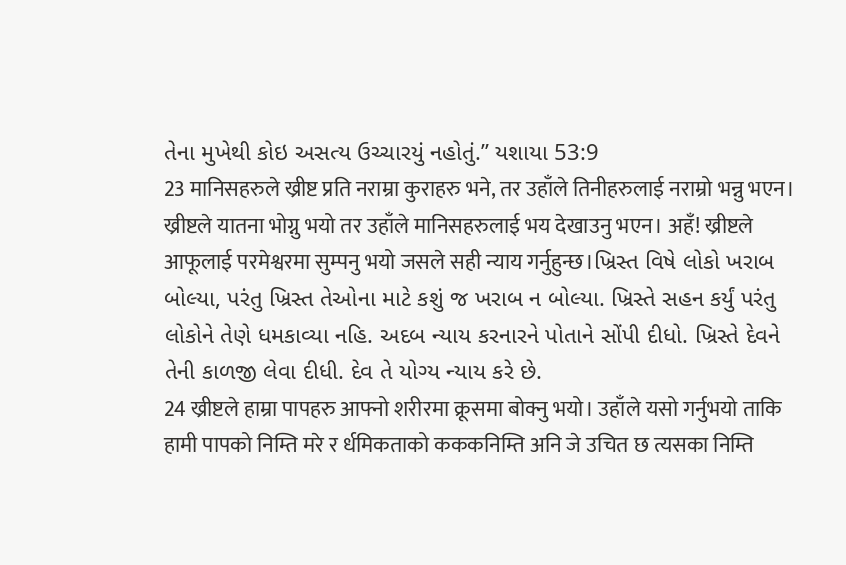તેના મુખેથી કોઇ અસત્ય ઉચ્ચારયું નહોતું.” યશાયા 53:9
23 मानिसहरुले ख्रीष्ट प्रति नराम्रा कुराहरु भने, तर उहाँले तिनीहरुलाई नराम्रो भन्नु भएन। ख्रीष्टले यातना भोग्नु भयो तर उहाँले मानिसहरुलाई भय देखाउनु भएन। अहँ! ख्रीष्टले आफूलाई परमेश्वरमा सुम्पनु भयो जसले सही न्याय गर्नुहुन्छ।ખ્રિસ્ત વિષે લોકો ખરાબ બોલ્યા, પરંતુ ખ્રિસ્ત તેઓના માટે કશું જ ખરાબ ન બોલ્યા. ખ્રિસ્તે સહન કર્યું પરંતુ લોકોને તેણે ધમકાવ્યા નહિ. અદબ ન્યાય કરનારને પોતાને સોંપી દીધો. ખ્રિસ્તે દેવને તેની કાળજી લેવા દીધી. દેવ તે યોગ્ય ન્યાય કરે છે.
24 ख्रीष्टले हाम्रा पापहरु आफ्नो शरीरमा क्रूसमा बोक्नु भयो। उहाँले यसो गर्नुभयो ताकि हामी पापको निम्ति मरे र र्धमिकताको कककनिम्ति अनि जे उचित छ त्यसका निम्ति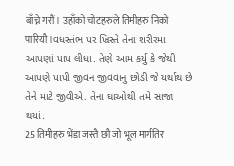बाँच्ने गरौं। उहाँको चोटहरुले तिमीहरु निको पारियौ।વધસ્તંભ પર ખ્રિસ્તે તેના શરીરમા આપણાં પાપ લીધા. તેણે આમ કર્યુ કે જેથી આપણે પાપી જીવન જીવવાનુ છોડી જે યર્થાથ છે તેને માટે જીવીએ. તેના ઘાઓથી તમે સાજા થયાં.
25 तिमीहरु भेंडा जस्तै छौ जो भूल मार्गतिर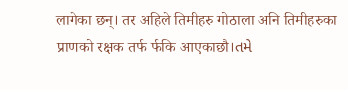लागेका छन्। तर अहिले तिमीहरु गोठाला अनि तिमीहरुका प्राणको रक्षक तर्फ र्फकि आएकाछौ।તમે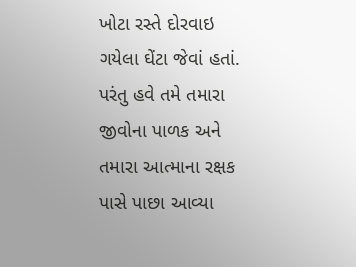ખોટા રસ્તે દોરવાઇ ગયેલા ઘેંટા જેવાં હતાં. પરંતુ હવે તમે તમારા જીવોના પાળક અને તમારા આત્માના રક્ષક પાસે પાછા આવ્યા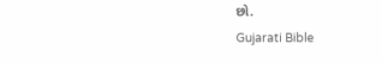છો.
Gujarati Bible